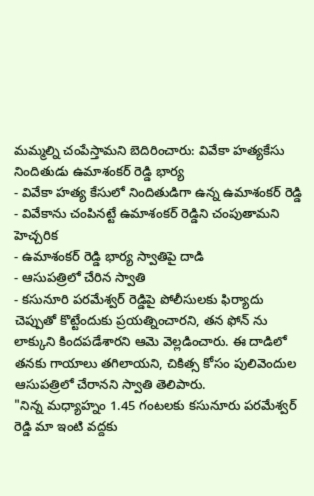మమ్మల్ని చంపేస్తామని బెదిరించారు: వివేకా హత్యకేసు నిందితుడు ఉమాశంకర్ రెడ్డి భార్య
- వివేకా హత్య కేసులో నిందితుడిగా ఉన్న ఉమాశంకర్ రెడ్డి
- వివేకాను చంపినట్టే ఉమాశంకర్ రెడ్డిని చంపుతామని హెచ్చరిక
- ఉమాశంకర్ రెడ్డి భార్య స్వాతిపై దాడి
- ఆసుపత్రిలో చేరిన స్వాతి
- కసునూరి పరమేశ్వర్ రెడ్డిపై పోలీసులకు ఫిర్యాదు
చెప్పుతో కొట్టేందుకు ప్రయత్నించారని, తన ఫోన్ ను లాక్కుని కిందపడేశారని ఆమె వెల్లడించారు. ఈ దాడిలో తనకు గాయాలు తగిలాయని, చికిత్స కోసం పులివెందుల ఆసుపత్రిలో చేరానని స్వాతి తెలిపారు.
"నిన్న మధ్యాహ్నం 1.45 గంటలకు కసునూరు పరమేశ్వర్ రెడ్డి మా ఇంటి వద్దకు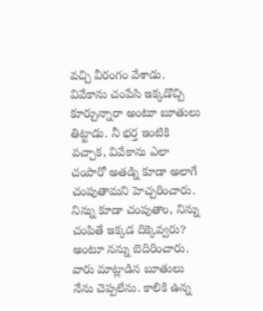వచ్చి వీరంగం వేశాడు. వివేకాను చంపేసి ఇక్కడొచ్చి కూర్చున్నారా అంటూ బూతులు తిట్టాడు. నీ భర్త ఇంటికి వచ్చాక, వివేకాను ఎలా చంపారో అతడ్ని కూడా అలాగే చంపుతామని హెచ్చరించారు. నిన్ను కూడా చంపుతాం, నిన్ను చంపితే ఇక్కడ దిక్కెవ్వరు? అంటూ నన్ను బెదిరించారు. వారు మాట్లాడిన బూతులు నేను చెప్పలేను. కాలికి ఉన్న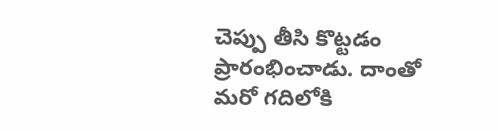చెప్పు తీసి కొట్టడం ప్రారంభించాడు. దాంతో మరో గదిలోకి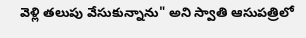వెళ్లి తలుపు వేసుకున్నాను" అని స్వాతి ఆసుపత్రిలో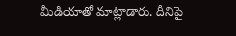మీడియాతో మాట్లాడారు. దీనిపై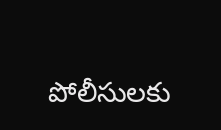పోలీసులకు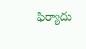ఫిర్యాదు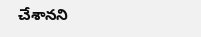చేశానని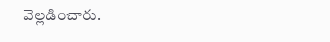వెల్లడించారు.